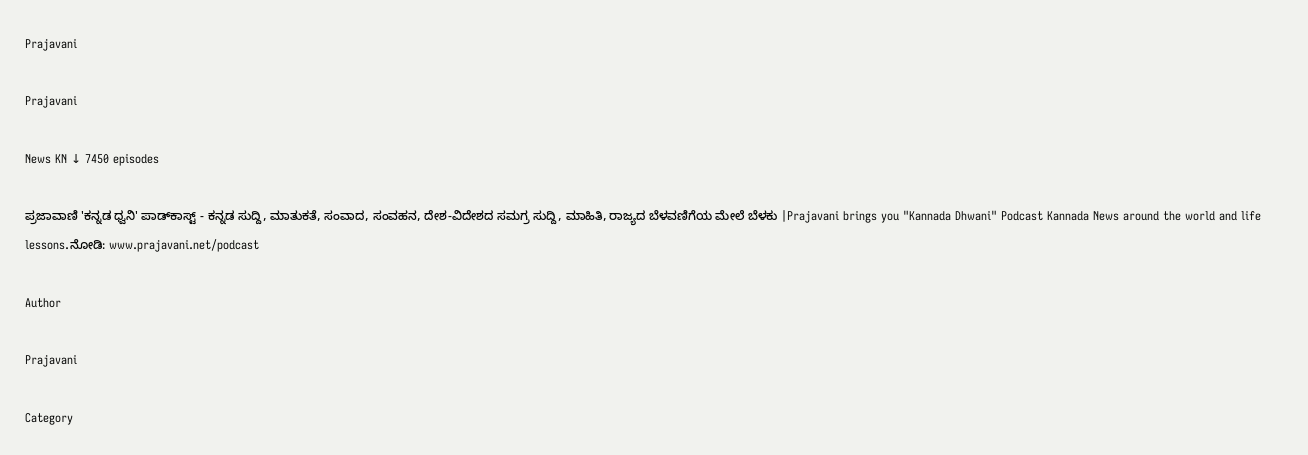Prajavani

Prajavani

News KN ↓ 7450 episodes

ಪ್ರಜಾವಾಣಿ 'ಕನ್ನಡ ಧ್ವನಿ' ಪಾಡ್‌ಕಾಸ್ಟ್ - ಕನ್ನಡ ಸುದ್ದಿ, ಮಾತುಕತೆ, ಸಂವಾದ, ಸಂವಹನ, ದೇಶ-ವಿದೇಶದ ಸಮಗ್ರ ಸುದ್ದಿ, ಮಾಹಿತಿ, ರಾಜ್ಯದ ಬೆಳವಣಿಗೆಯ ಮೇಲೆ ಬೆಳಕು |Prajavani brings you "Kannada Dhwani" Podcast Kannada News around the world and life lessons.ನೋಡಿ: www.prajavani.net/podcast

Author

Prajavani

Category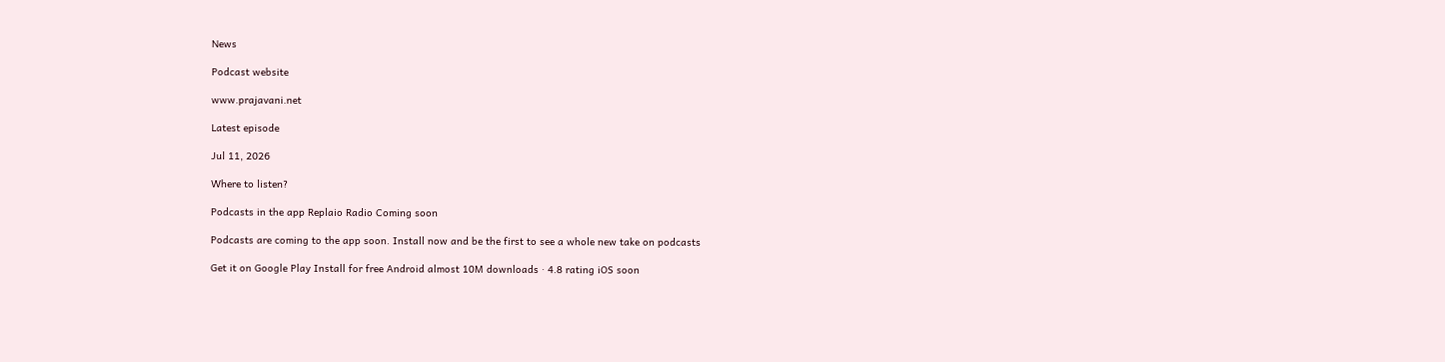News

Podcast website

www.prajavani.net

Latest episode

Jul 11, 2026

Where to listen?

Podcasts in the app Replaio Radio Coming soon

Podcasts are coming to the app soon. Install now and be the first to see a whole new take on podcasts

Get it on Google Play Install for free Android almost 10M downloads · 4.8 rating iOS soon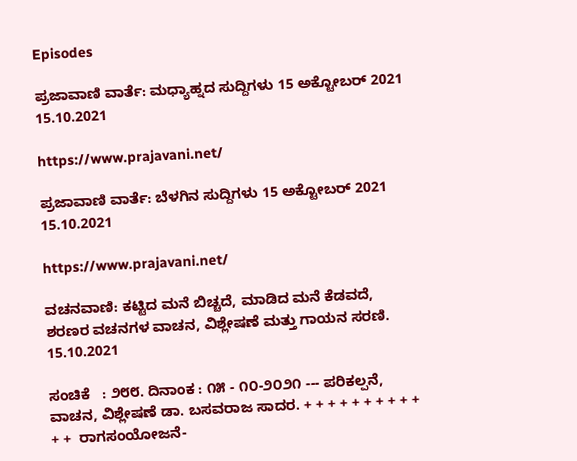Episodes

ಪ್ರಜಾವಾಣಿ ವಾರ್ತೆ: ಮಧ್ಯಾಹ್ನದ ಸುದ್ದಿಗಳು 15 ಅಕ್ಟೋಬರ್ 2021 15.10.2021

https://www.prajavani.net/

ಪ್ರಜಾವಾಣಿ ವಾರ್ತೆ: ಬೆಳಗಿನ ಸುದ್ದಿಗಳು 15 ಅಕ್ಟೋಬರ್ 2021 15.10.2021

https://www.prajavani.net/

ವಚನವಾಣಿ: ಕಟ್ಟಿದ ಮನೆ ಬಿಚ್ಚದೆ, ಮಾಡಿದ ಮನೆ ಕೆಡವದೆ, ಶರಣರ ವಚನಗಳ ವಾಚನ, ವಿಶ್ಲೇಷಣೆ ಮತ್ತು ಗಾಯನ ಸರಣಿ. 15.10.2021

ಸಂಚಿಕೆ   : ೨೮೮. ದಿನಾಂಕ : ೧೫ - ೧೦-೨೦೨೧ --- ಪರಿಕಲ್ಪನೆ, ವಾಚನ, ವಿಶ್ಲೇಷಣೆ ಡಾ. ಬಸವರಾಜ ಸಾದರ. + + + + + + + + + + + +  ರಾಗಸಂಯೋಜನೆ-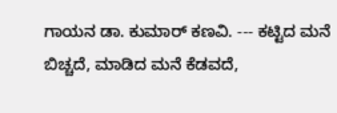ಗಾಯನ ಡಾ. ಕುಮಾರ್ ಕಣವಿ. --- ಕಟ್ಟಿದ ಮನೆ ಬಿಚ್ಚದೆ, ಮಾಡಿದ ಮನೆ ಕೆಡವದೆ,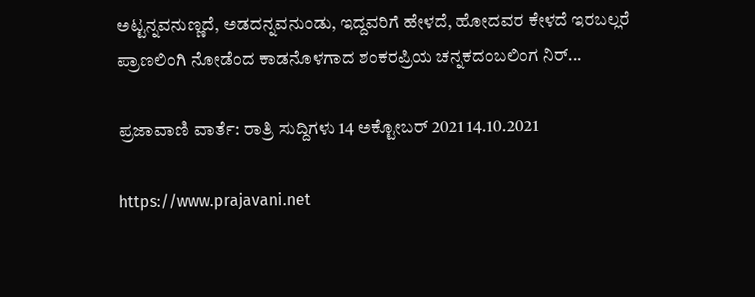ಅಟ್ಟನ್ನವನುಣ್ಣದೆ, ಅಡದನ್ನವನುಂಡು, ಇದ್ದವರಿಗೆ ಹೇಳದೆ, ಹೋದವರ ಕೇಳದೆ ಇರಬಲ್ಲರೆ ಪ್ರಾಣಲಿಂಗಿ ನೋಡೆಂದ ಕಾಡನೊಳಗಾದ ಶಂಕರಪ್ರಿಯ ಚನ್ನಕದಂಬಲಿಂಗ ನಿರ್...

ಪ್ರಜಾವಾಣಿ ವಾರ್ತೆ: ರಾತ್ರಿ ಸುದ್ದಿಗಳು 14 ಅಕ್ಟೋಬರ್ 2021 14.10.2021

https://www.prajavani.net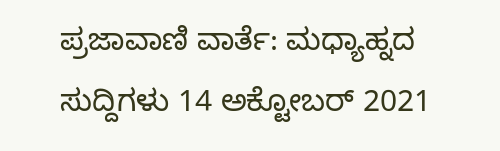ಪ್ರಜಾವಾಣಿ ವಾರ್ತೆ: ಮಧ್ಯಾಹ್ನದ ಸುದ್ದಿಗಳು 14 ಅಕ್ಟೋಬರ್ 2021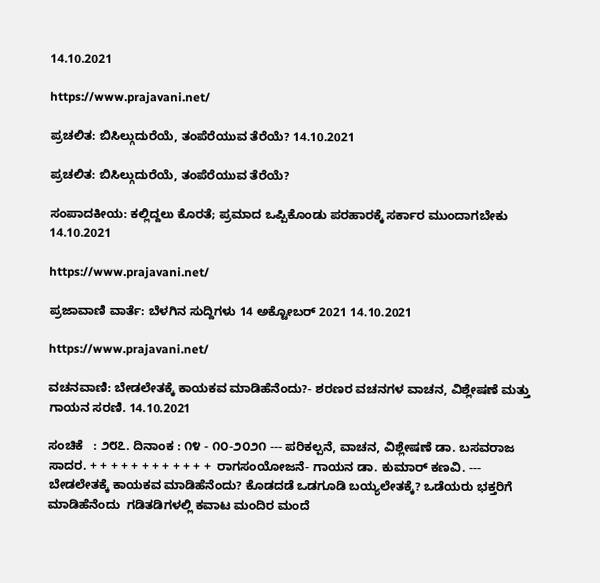14.10.2021

https://www.prajavani.net/

ಪ್ರಚಲಿತ: ಬಿಸಿಲ್ಗುದುರೆಯೆ, ತಂಪೆರೆಯುವ ತೆರೆಯೆ? 14.10.2021

ಪ್ರಚಲಿತ: ಬಿಸಿಲ್ಗುದುರೆಯೆ, ತಂಪೆರೆಯುವ ತೆರೆಯೆ?

ಸಂಪಾದಕೀಯ: ಕಲ್ಲಿದ್ದಲು ಕೊರತೆ; ಪ್ರಮಾದ ಒಪ್ಪಿಕೊಂಡು ಪರಹಾರಕ್ಕೆ ಸರ್ಕಾರ ಮುಂದಾಗಬೇಕು 14.10.2021

https://www.prajavani.net/

ಪ್ರಜಾವಾಣಿ ವಾರ್ತೆ: ಬೆಳಗಿನ ಸುದ್ದಿಗಳು 14 ಅಕ್ಟೋಬರ್ 2021 14.10.2021

https://www.prajavani.net/

ವಚನವಾಣಿ: ಬೇಡಲೇತಕ್ಕೆ ಕಾಯಕವ ಮಾಡಿಹೆನೆಂದು?- ಶರಣರ ವಚನಗಳ ವಾಚನ, ವಿಶ್ಲೇಷಣೆ ಮತ್ತು ಗಾಯನ ಸರಣಿ. 14.10.2021

ಸಂಚಿಕೆ   : ೨೮೭. ದಿನಾಂಕ : ೧೪ - ೧೦-೨೦೨೧ --- ಪರಿಕಲ್ಪನೆ, ವಾಚನ, ವಿಶ್ಲೇಷಣೆ ಡಾ. ಬಸವರಾಜ ಸಾದರ. + + + + + + + + + + + +  ರಾಗಸಂಯೋಜನೆ- ಗಾಯನ ಡಾ. ಕುಮಾರ್ ಕಣವಿ. --- ಬೇಡಲೇತಕ್ಕೆ ಕಾಯಕವ ಮಾಡಿಹೆನೆಂದು? ಕೊಡದಡೆ ಒಡಗೂಡಿ ಬಯ್ಯಲೇತಕ್ಕೆ? ಒಡೆಯರು ಭಕ್ತರಿಗೆ ಮಾಡಿಹೆನೆಂದು  ಗಡಿತಡಿಗಳಲ್ಲಿ ಕವಾಟ ಮಂದಿರ ಮಂದೆ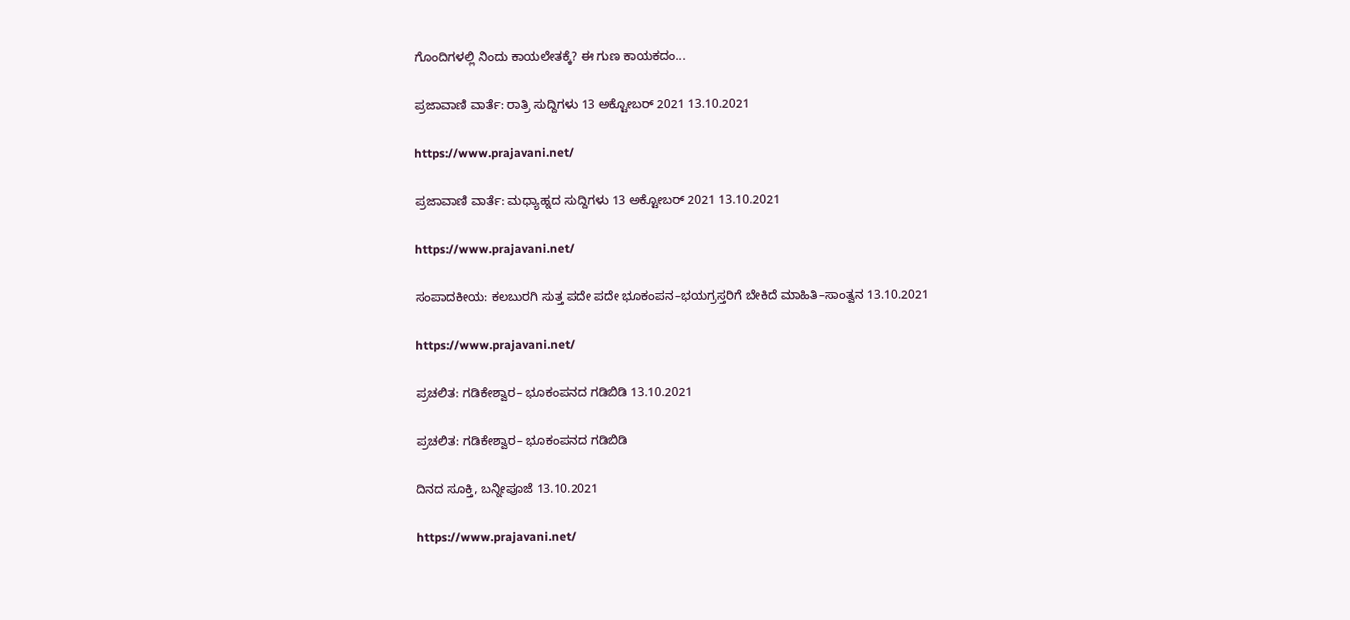ಗೊಂದಿಗಳಲ್ಲಿ ನಿಂದು ಕಾಯಲೇತಕ್ಕೆ? ಈ ಗುಣ ಕಾಯಕದಂ...

ಪ್ರಜಾವಾಣಿ ವಾರ್ತೆ: ರಾತ್ರಿ ಸುದ್ದಿಗಳು 13 ಅಕ್ಟೋಬರ್ 2021 13.10.2021

https://www.prajavani.net/

ಪ್ರಜಾವಾಣಿ ವಾರ್ತೆ: ಮಧ್ಯಾಹ್ನದ ಸುದ್ದಿಗಳು 13 ಅಕ್ಟೋಬರ್ 2021 13.10.2021

https://www.prajavani.net/

ಸಂಪಾದಕೀಯ: ಕಲಬುರಗಿ ಸುತ್ತ ಪದೇ ಪದೇ ಭೂಕಂಪನ–ಭಯಗ್ರಸ್ತರಿಗೆ ಬೇಕಿದೆ ಮಾಹಿತಿ–ಸಾಂತ್ವನ 13.10.2021

https://www.prajavani.net/

ಪ್ರಚಲಿತ: ಗಡಿಕೇಶ್ವಾರ– ಭೂಕಂಪನದ ಗಡಿಬಿಡಿ 13.10.2021

ಪ್ರಚಲಿತ: ಗಡಿಕೇಶ್ವಾರ– ಭೂಕಂಪನದ ಗಡಿಬಿಡಿ

ದಿನದ ಸೂಕ್ತಿ, ಬನ್ನೀಪೂಜೆ 13.10.2021

https://www.prajavani.net/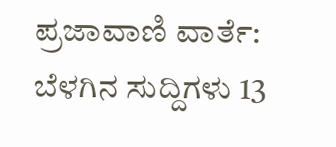ಪ್ರಜಾವಾಣಿ ವಾರ್ತೆ: ಬೆಳಗಿನ ಸುದ್ದಿಗಳು 13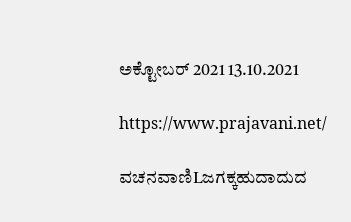ಅಕ್ಟೋಬರ್ 2021 13.10.2021

https://www.prajavani.net/

ವಚನವಾಣಿLಜಗಕ್ಕಹುದಾದುದ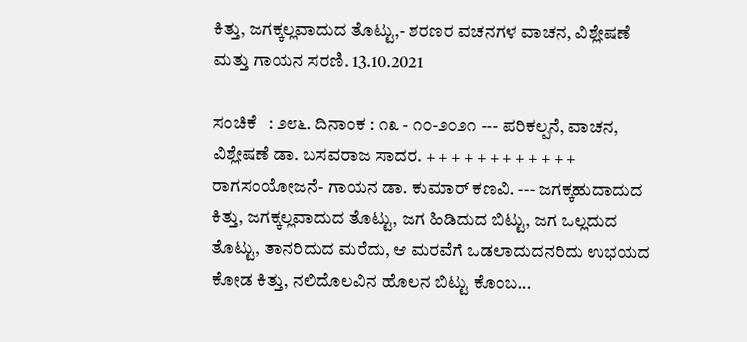ಕಿತ್ತು, ಜಗಕ್ಕಲ್ಲವಾದುದ ತೊಟ್ಟು,- ಶರಣರ ವಚನಗಳ ವಾಚನ, ವಿಶ್ಲೇಷಣೆ ಮತ್ತು ಗಾಯನ ಸರಣಿ. 13.10.2021

ಸಂಚಿಕೆ   : ೨೮೬. ದಿನಾಂಕ : ೧೩ - ೧೦-೨೦೨೧ --- ಪರಿಕಲ್ಪನೆ, ವಾಚನ, ವಿಶ್ಲೇಷಣೆ ಡಾ. ಬಸವರಾಜ ಸಾದರ. + + + + + + + + + + + +  ರಾಗಸಂಯೋಜನೆ- ಗಾಯನ ಡಾ. ಕುಮಾರ್ ಕಣವಿ. --- ಜಗಕ್ಕಹುದಾದುದ ಕಿತ್ತು, ಜಗಕ್ಕಲ್ಲವಾದುದ ತೊಟ್ಟು, ಜಗ ಹಿಡಿದುದ ಬಿಟ್ಟು, ಜಗ ಒಲ್ಲದುದ ತೊಟ್ಟು, ತಾನರಿದುದ ಮರೆದು, ಆ ಮರವೆಗೆ ಒಡಲಾದುದನರಿದು ಉಭಯದ ಕೋಡ ಕಿತ್ತು, ನಲಿದೊಲವಿನ ಹೊಲನ ಬಿಟ್ಟು ಕೊಂಬ...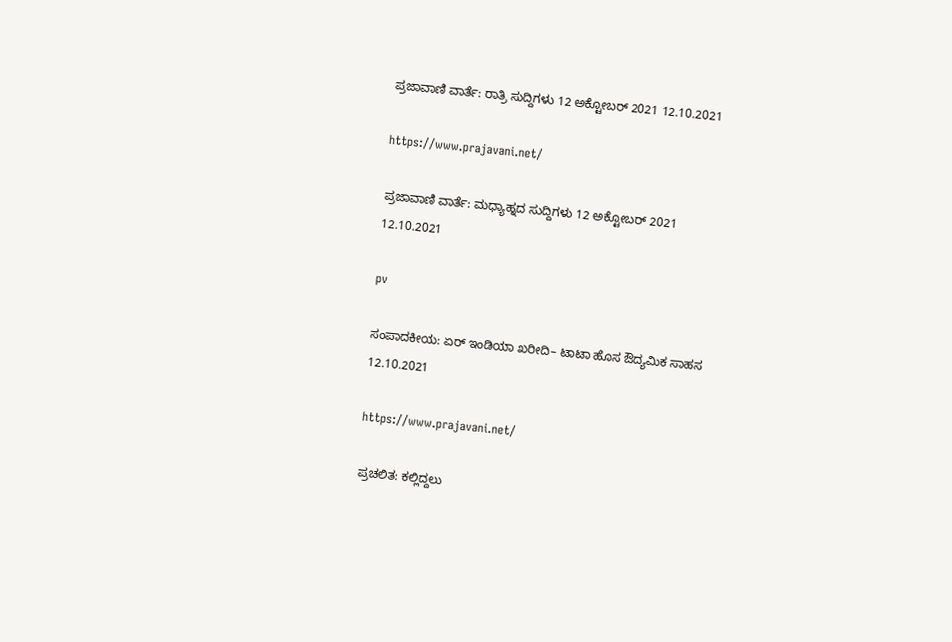ಪ್ರಜಾವಾಣಿ ವಾರ್ತೆ: ರಾತ್ರಿ ಸುದ್ದಿಗಳು 12 ಅಕ್ಟೋಬರ್ 2021 12.10.2021

https://www.prajavani.net/

ಪ್ರಜಾವಾಣಿ ವಾರ್ತೆ: ಮಧ್ಯಾಹ್ನದ ಸುದ್ದಿಗಳು 12 ಅಕ್ಟೋಬರ್ 2021 12.10.2021

pv

ಸಂಪಾದಕೀಯ: ಏರ್‌ ಇಂಡಿಯಾ ಖರೀದಿ– ಟಾಟಾ ಹೊಸ ಔದ್ಯಮಿಕ ಸಾಹಸ 12.10.2021

https://www.prajavani.net/

ಪ್ರಚಲಿತ: ಕಲ್ಲಿದ್ದಲು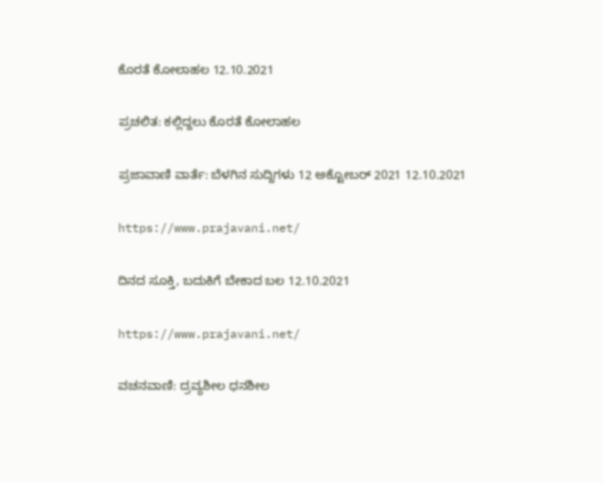ಕೊರತೆ ಕೋಲಾಹಲ 12.10.2021

ಪ್ರಚಲಿತ: ಕಲ್ಲಿದ್ದಲು ಕೊರತೆ ಕೋಲಾಹಲ

ಪ್ರಜಾವಾಣಿ ವಾರ್ತೆ: ಬೆಳಗಿನ ಸುದ್ದಿಗಳು 12 ಅಕ್ಟೋಬರ್ 2021 12.10.2021

https://www.prajavani.net/

ದಿನದ ಸೂಕ್ತಿ, ಬದುಕಿಗೆ ಬೇಕಾದ ಬಲ 12.10.2021

https://www.prajavani.net/

ವಚನವಾಣಿ: ದ್ರವ್ಯಶೀಲ ಧನಶೀಲ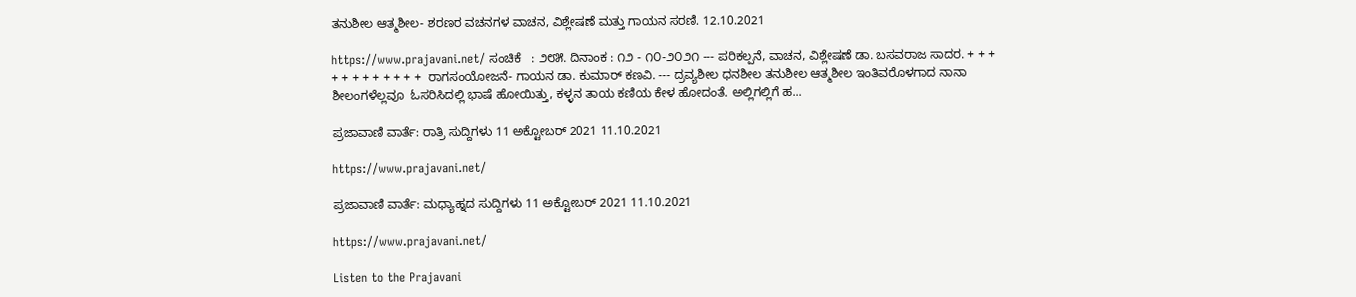ತನುಶೀಲ ಆತ್ಮಶೀಲ- ಶರಣರ ವಚನಗಳ ವಾಚನ, ವಿಶ್ಲೇಷಣೆ ಮತ್ತು ಗಾಯನ ಸರಣಿ. 12.10.2021

https://www.prajavani.net/ ಸಂಚಿಕೆ   : ೨೮೫. ದಿನಾಂಕ : ೧೨ - ೧೦-೨೦೨೧ --- ಪರಿಕಲ್ಪನೆ, ವಾಚನ, ವಿಶ್ಲೇಷಣೆ ಡಾ. ಬಸವರಾಜ ಸಾದರ. + + + + + + + + + + + +  ರಾಗಸಂಯೋಜನೆ- ಗಾಯನ ಡಾ. ಕುಮಾರ್ ಕಣವಿ. --- ದ್ರವ್ಯಶೀಲ ಧನಶೀಲ ತನುಶೀಲ ಆತ್ಮಶೀಲ ಇಂತಿವರೊಳಗಾದ ನಾನಾ ಶೀಲಂಗಳೆಲ್ಲವೂ  ಓಸರಿಸಿದಲ್ಲಿ ಭಾಷೆ ಹೋಯಿತ್ತು, ಕಳ್ಳನ ತಾಯ ಕಣಿಯ ಕೇಳ ಹೋದಂತೆ. ಅಲ್ಲಿಗಲ್ಲಿಗೆ ಹ...

ಪ್ರಜಾವಾಣಿ ವಾರ್ತೆ: ರಾತ್ರಿ ಸುದ್ದಿಗಳು 11 ಅಕ್ಟೋಬರ್ 2021 11.10.2021

https://www.prajavani.net/

ಪ್ರಜಾವಾಣಿ ವಾರ್ತೆ: ಮಧ್ಯಾಹ್ನದ ಸುದ್ದಿಗಳು 11 ಅಕ್ಟೋಬರ್ 2021 11.10.2021

https://www.prajavani.net/

Listen to the Prajavani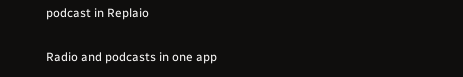podcast in Replaio

Radio and podcasts in one app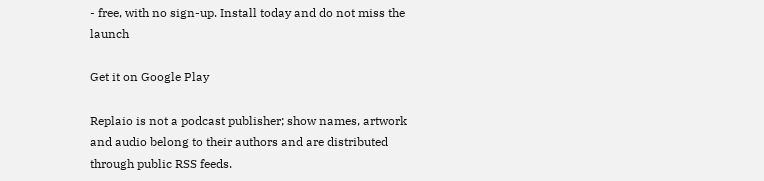- free, with no sign-up. Install today and do not miss the launch

Get it on Google Play

Replaio is not a podcast publisher; show names, artwork and audio belong to their authors and are distributed through public RSS feeds.